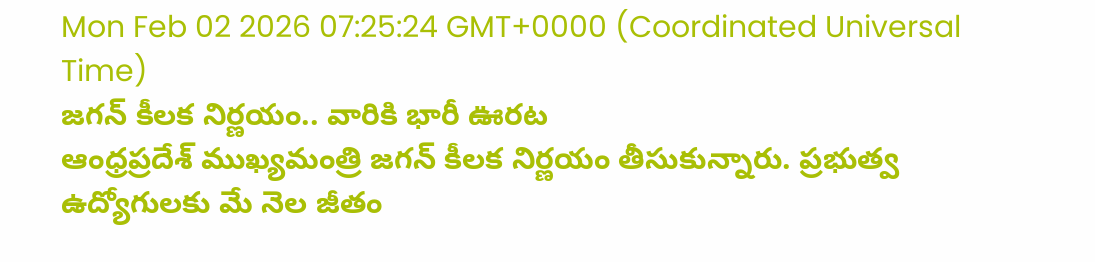Mon Feb 02 2026 07:25:24 GMT+0000 (Coordinated Universal Time)
జగన్ కీలక నిర్ణయం.. వారికి భారీ ఊరట
ఆంధ్రప్రదేశ్ ముఖ్యమంత్రి జగన్ కీలక నిర్ణయం తీసుకున్నారు. ప్రభుత్వ ఉద్యోగులకు మే నెల జీతం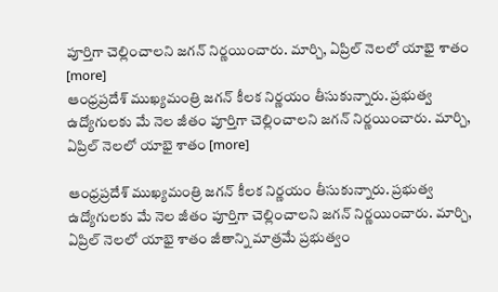పూర్తిగా చెల్లించాలని జగన్ నిర్ణయించారు. మార్చి, ఏప్రిల్ నెలలో యాభై శాతం [more]
ఆంధ్రప్రదేశ్ ముఖ్యమంత్రి జగన్ కీలక నిర్ణయం తీసుకున్నారు. ప్రభుత్వ ఉద్యోగులకు మే నెల జీతం పూర్తిగా చెల్లించాలని జగన్ నిర్ణయించారు. మార్చి, ఏప్రిల్ నెలలో యాభై శాతం [more]

ఆంధ్రప్రదేశ్ ముఖ్యమంత్రి జగన్ కీలక నిర్ణయం తీసుకున్నారు. ప్రభుత్వ ఉద్యోగులకు మే నెల జీతం పూర్తిగా చెల్లించాలని జగన్ నిర్ణయించారు. మార్చి, ఏప్రిల్ నెలలో యాభై శాతం జీతాన్ని మాత్రమే ప్రభుత్వం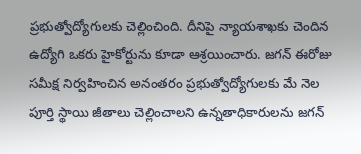ప్రభుత్వోద్యోగులకు చెల్లించింది. దీనిపై న్యాయశాఖకు చెందిన ఉద్యోగి ఒకరు హైకోర్టును కూడా ఆశ్రయించారు. జగన్ ఈరోజు సమీక్ష నిర్వహించిన అనంతరం ప్రభుత్వోద్యోగులకు మే నెల పూర్తి స్థాయి జీతాలు చెల్లించాలని ఉన్నతాధికారులను జగన్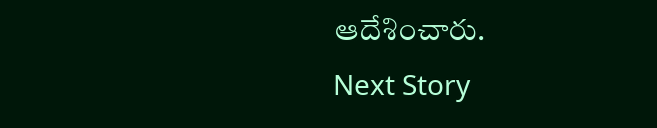ఆదేశించారు.
Next Story